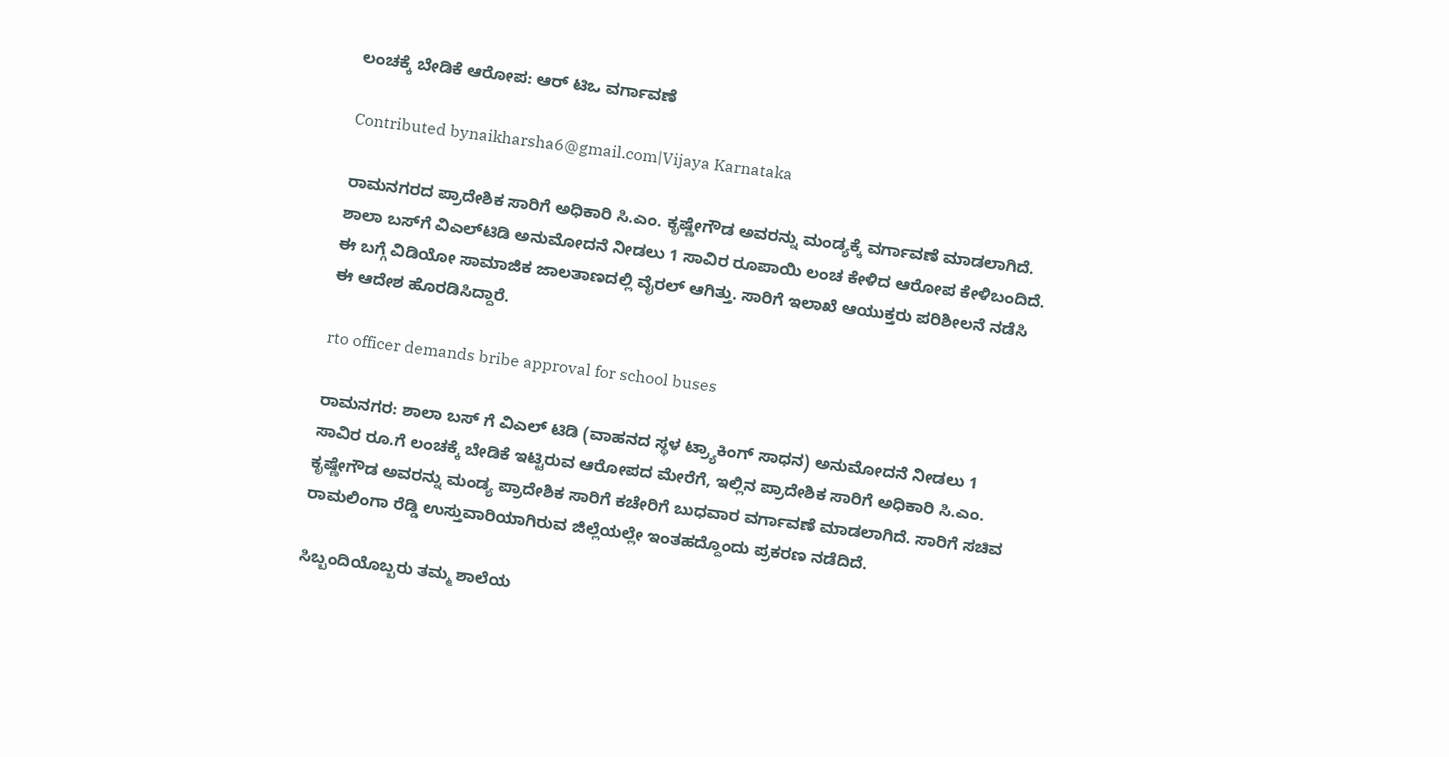ಲಂಚಕ್ಕೆ ಬೇಡಿಕೆ ಆರೋಪ: ಆರ್ ಟಿಒ ವರ್ಗಾವಣೆ

Contributed bynaikharsha6@gmail.com|Vijaya Karnataka

ರಾಮನಗರದ ಪ್ರಾದೇಶಿಕ ಸಾರಿಗೆ ಅಧಿಕಾರಿ ಸಿ.ಎಂ. ಕೃಷ್ಣೇಗೌಡ ಅವರನ್ನು ಮಂಡ್ಯಕ್ಕೆ ವರ್ಗಾವಣೆ ಮಾಡಲಾಗಿದೆ. ಶಾಲಾ ಬಸ್‌ಗೆ ವಿಎಲ್‌ಟಿಡಿ ಅನುಮೋದನೆ ನೀಡಲು 1 ಸಾವಿರ ರೂಪಾಯಿ ಲಂಚ ಕೇಳಿದ ಆರೋಪ ಕೇಳಿಬಂದಿದೆ. ಈ ಬಗ್ಗೆ ವಿಡಿಯೋ ಸಾಮಾಜಿಕ ಜಾಲತಾಣದಲ್ಲಿ ವೈರಲ್ ಆಗಿತ್ತು. ಸಾರಿಗೆ ಇಲಾಖೆ ಆಯುಕ್ತರು ಪರಿಶೀಲನೆ ನಡೆಸಿ ಈ ಆದೇಶ ಹೊರಡಿಸಿದ್ದಾರೆ.

rto officer demands bribe approval for school buses

ರಾಮನಗರ: ಶಾಲಾ ಬಸ್ ಗೆ ವಿಎಲ್ ಟಿಡಿ (ವಾಹನದ ಸ್ಥಳ ಟ್ರ್ಯಾಕಿಂಗ್ ಸಾಧನ) ಅನುಮೋದನೆ ನೀಡಲು 1 ಸಾವಿರ ರೂ.ಗೆ ಲಂಚಕ್ಕೆ ಬೇಡಿಕೆ ಇಟ್ಟಿರುವ ಆರೋಪದ ಮೇರೆಗೆ, ಇಲ್ಲಿನ ಪ್ರಾದೇಶಿಕ ಸಾರಿಗೆ ಅಧಿಕಾರಿ ಸಿ.ಎಂ. ಕೃಷ್ಣೇಗೌಡ ಅವರನ್ನು ಮಂಡ್ಯ ಪ್ರಾದೇಶಿಕ ಸಾರಿಗೆ ಕಚೇರಿಗೆ ಬುಧವಾರ ವರ್ಗಾವಣೆ ಮಾಡಲಾಗಿದೆ. ಸಾರಿಗೆ ಸಚಿವ ರಾಮಲಿಂಗಾ ರೆಡ್ಡಿ ಉಸ್ತುವಾರಿಯಾಗಿರುವ ಜಿಲ್ಲೆಯಲ್ಲೇ ಇಂತಹದ್ದೊಂದು ಪ್ರಕರಣ ನಡೆದಿದೆ.

ಸಿಬ್ಬಂದಿಯೊಬ್ಬರು ತಮ್ಮ ಶಾಲೆಯ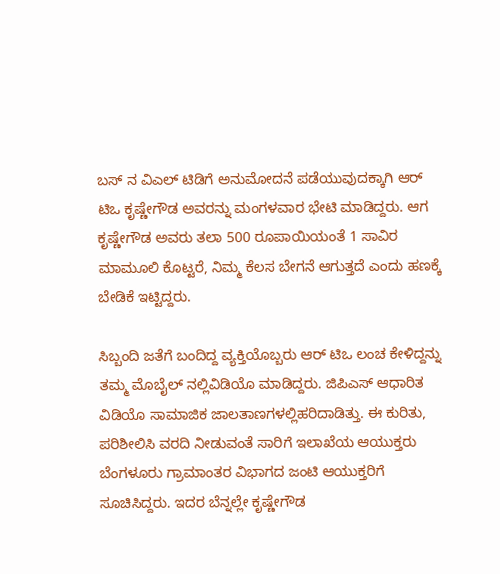ಬಸ್ ನ ವಿಎಲ್ ಟಿಡಿಗೆ ಅನುಮೋದನೆ ಪಡೆಯುವುದಕ್ಕಾಗಿ ಆರ್ ಟಿಒ ಕೃಷ್ಣೇಗೌಡ ಅವರನ್ನು ಮಂಗಳವಾರ ಭೇಟಿ ಮಾಡಿದ್ದರು. ಆಗ ಕೃಷ್ಣೇಗೌಡ ಅವರು ತಲಾ 500 ರೂಪಾಯಿಯಂತೆ 1 ಸಾವಿರ ಮಾಮೂಲಿ ಕೊಟ್ಟರೆ, ನಿಮ್ಮ ಕೆಲಸ ಬೇಗನೆ ಆಗುತ್ತದೆ ಎಂದು ಹಣಕ್ಕೆ ಬೇಡಿಕೆ ಇಟ್ಟಿದ್ದರು.

ಸಿಬ್ಬಂದಿ ಜತೆಗೆ ಬಂದಿದ್ದ ವ್ಯಕ್ತಿಯೊಬ್ಬರು ಆರ್ ಟಿಒ ಲಂಚ ಕೇಳಿದ್ದನ್ನು ತಮ್ಮ ಮೊಬೈಲ್ ನಲ್ಲಿವಿಡಿಯೊ ಮಾಡಿದ್ದರು. ಜಿಪಿಎಸ್ ಆಧಾರಿತ ವಿಡಿಯೊ ಸಾಮಾಜಿಕ ಜಾಲತಾಣಗಳಲ್ಲಿಹರಿದಾಡಿತ್ತು. ಈ ಕುರಿತು, ಪರಿಶೀಲಿಸಿ ವರದಿ ನೀಡುವಂತೆ ಸಾರಿಗೆ ಇಲಾಖೆಯ ಆಯುಕ್ತರು ಬೆಂಗಳೂರು ಗ್ರಾಮಾಂತರ ವಿಭಾಗದ ಜಂಟಿ ಆಯುಕ್ತರಿಗೆ ಸೂಚಿಸಿದ್ದರು. ಇದರ ಬೆನ್ನಲ್ಲೇ ಕೃಷ್ಣೇಗೌಡ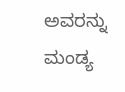ಅವರನ್ನು ಮಂಡ್ಯ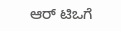ಆರ್ ಟಿಒಗೆ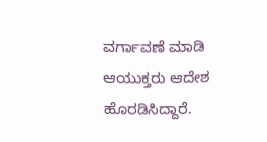ವರ್ಗಾವಣೆ ಮಾಡಿ ಆಯುಕ್ತರು ಆದೇಶ ಹೊರಡಿಸಿದ್ದಾರೆ.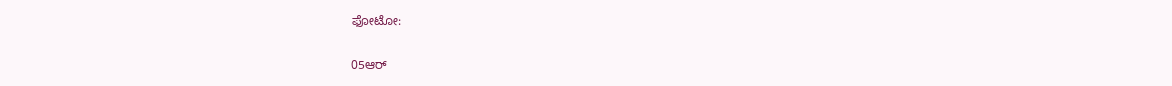ಫೋಟೋ:

05ಆರ್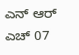ಎನ್ ಆರ್ ಎಚ್ 07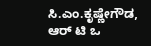ಸಿ.ಎಂ.ಕೃಷ್ಣೇಗೌಡ, ಆರ್ ಟಿ ಒ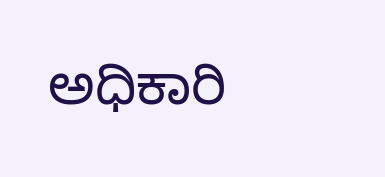ಅಧಿಕಾರಿ